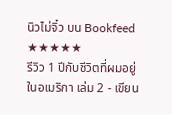นิวไม่จิ๋ว บน Bookfeed
★★★★★
รีวิว 1 ปีกับชีวิตที่ผมอยู่ในอเมริกา เล่ม 2 - เขียน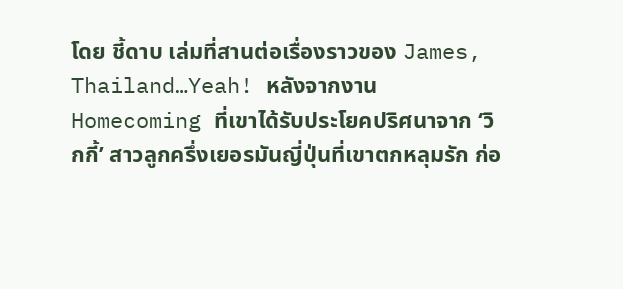โดย ชี้ดาบ เล่มที่สานต่อเรื่องราวของ James, Thailand…Yeah! หลังจากงาน Homecoming ที่เขาได้รับประโยคปริศนาจาก ‘วิกกี้’ สาวลูกครึ่งเยอรมันญี่ปุ่นที่เขาตกหลุมรัก ก่อ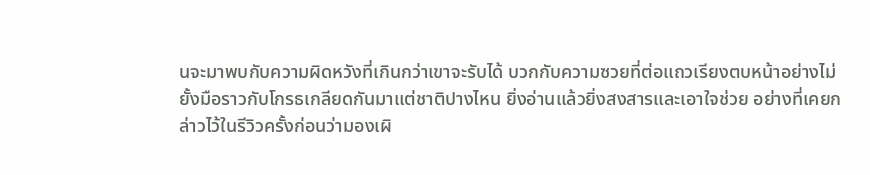นจะมาพบกับความผิดหวังที่เกินกว่าเขาจะรับได้ บวกกับความซวยที่ต่อแถวเรียงตบหน้าอย่างไม่ยั้งมือราวกับโกรธเกลียดกันมาแต่ชาติปางไหน ยิ่งอ่านแล้วยิ่งสงสารและเอาใจช่วย อย่างที่เคยกล่าวไว้ในรีวิวครั้งก่อนว่ามองเผิ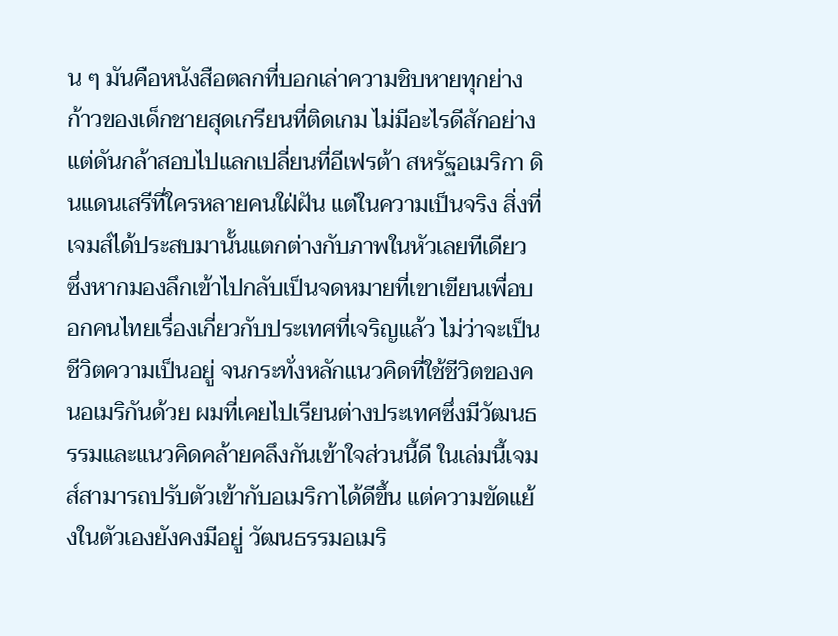น ๆ มันคือหนังสือตลกที่บอกเล่าความชิบหายทุกย่างก้าวของเด็กชายสุดเกรียนที่ติดเกม ไม่มีอะไรดีสักอย่าง แต่ดันกล้าสอบไปแลกเปลี่ยนที่อีเฟรต้า สหรัฐอเมริกา ดินแดนเสรีที่ใครหลายคนใฝ่ฝัน แต่ในความเป็นจริง สิ่งที่เจมส์ได้ประสบมานั้นแตกต่างกับภาพในหัวเลยทีเดียว ซึ่งหากมองลึกเข้าไปกลับเป็นจดหมายที่เขาเขียนเพื่อบอกคนไทยเรื่องเกี่ยวกับประเทศที่เจริญแล้ว ไม่ว่าจะเป็นชีวิตความเป็นอยู่ จนกระทั่งหลักแนวคิดที่ใช้ชีวิตของคนอเมริกันด้วย ผมที่เคยไปเรียนต่างประเทศซึ่งมีวัฒนธรรมและแนวคิดคล้ายคลึงกันเข้าใจส่วนนี้ดี ในเล่มนี้เจมส์สามารถปรับตัวเข้ากับอเมริกาได้ดีขึ้น แต่ความขัดแย้งในตัวเองยังคงมีอยู่ วัฒนธรรมอเมริ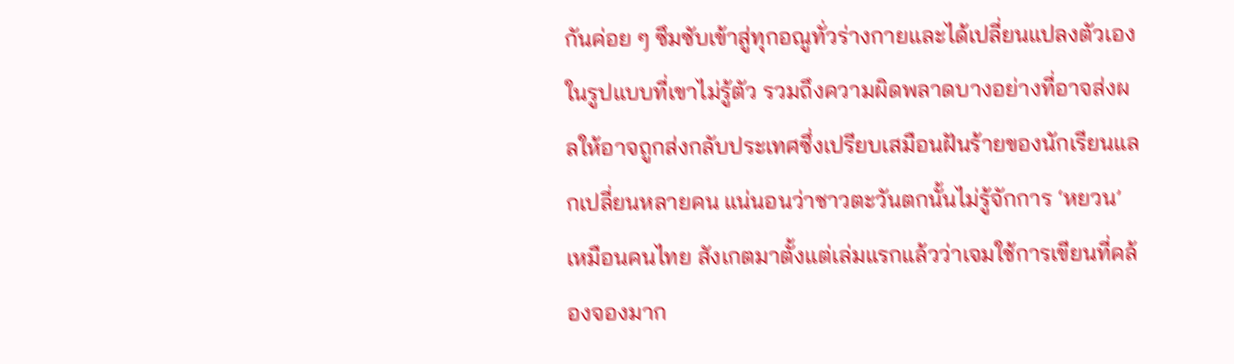กันค่อย ๆ ซึมซับเข้าสู่ทุกอณูทั่วร่างกายและได้เปลี่ยนแปลงตัวเองในรูปแบบที่เขาไม่รู้ตัว รวมถึงความผิดพลาดบางอย่างที่อาจส่งผลให้อาจถูกส่งกลับประเทศซึ่งเปรียบเสมือนฝันร้ายของนักเรียนแลกเปลี่ยนหลายคน แน่นอนว่าชาวตะวันตกนั้นไม่รู้จักการ ‘หยวน’ เหมือนคนไทย สังเกตมาตั้งแต่เล่มแรกแล้วว่าเจมใช้การเขียนที่คล้องจองมาก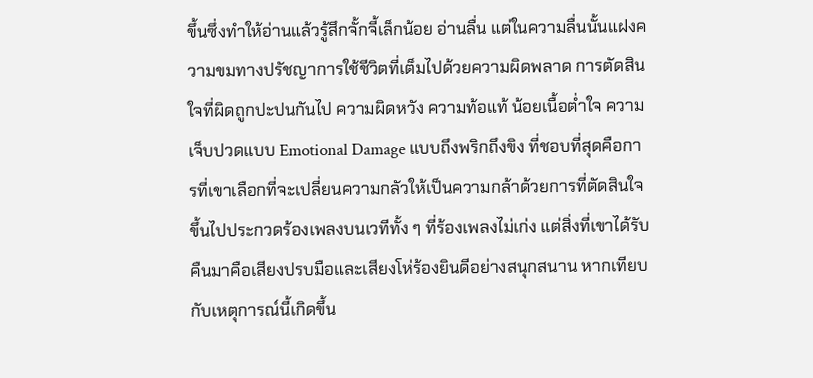ขึ้นซึ่งทำให้อ่านแล้วรู้สึกจั้กจี้เล็กน้อย อ่านลื่น แต่ในความลื่นนั้นแฝงความขมทางปรัชญาการใช้ชีวิตที่เต็มไปด้วยความผิดพลาด การตัดสินใจที่ผิดถูกปะปนกันไป ความผิดหวัง ความท้อแท้ น้อยเนื้อต่ำใจ ความเจ็บปวดแบบ Emotional Damage แบบถึงพริกถึงขิง ที่ชอบที่สุดคือการที่เขาเลือกที่จะเปลี่ยนความกลัวให้เป็นความกล้าด้วยการที่ตัดสินใจขึ้นไปประกวดร้องเพลงบนเวทีทั้ง ๆ ที่ร้องเพลงไม่เก่ง แต่สิ่งที่เขาได้รับคืนมาคือเสียงปรบมือและเสียงโห่ร้องยินดีอย่างสนุกสนาน หากเทียบกับเหตุการณ์นี้เกิดขึ้น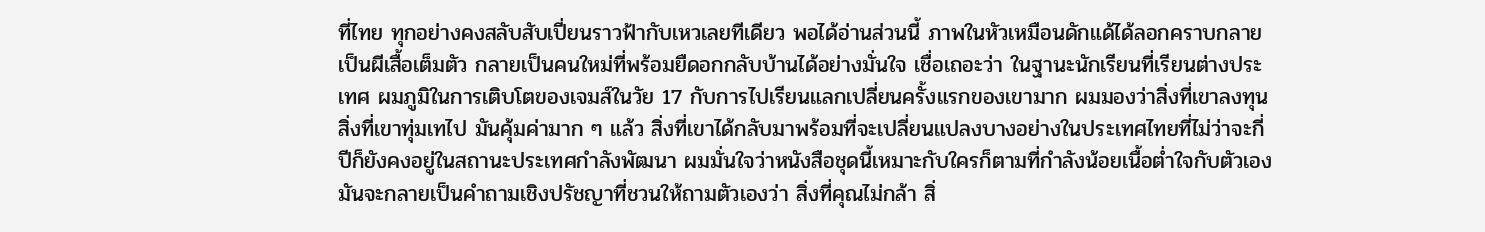ที่ไทย ทุกอย่างคงสลับสับเปี่ยนราวฟ้ากับเหวเลยทีเดียว พอได้อ่านส่วนนี้ ภาพในหัวเหมือนดักแด้ได้ลอกคราบกลายเป็นผีเสื้อเต็มตัว กลายเป็นคนใหม่ที่พร้อมยืดอกกลับบ้านได้อย่างมั่นใจ เชื่อเถอะว่า ในฐานะนักเรียนที่เรียนต่างประเทศ ผมภูมิในการเติบโตของเจมส์ในวัย 17 กับการไปเรียนแลกเปลี่ยนครั้งแรกของเขามาก ผมมองว่าสิ่งที่เขาลงทุน สิ่งที่เขาทุ่มเทไป มันคุ้มค่ามาก ๆ แล้ว สิ่งที่เขาได้กลับมาพร้อมที่จะเปลี่ยนแปลงบางอย่างในประเทศไทยที่ไม่ว่าจะกี่ปีก็ยังคงอยู่ในสถานะประเทศกำลังพัฒนา ผมมั่นใจว่าหนังสือชุดนี้เหมาะกับใครก็ตามที่กำลังน้อยเนื้อต่ำใจกับตัวเอง มันจะกลายเป็นคำถามเชิงปรัชญาที่ชวนให้ถามตัวเองว่า สิ่งที่คุณไม่กล้า สิ่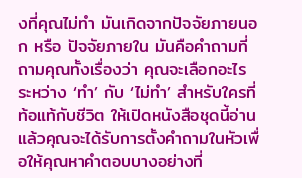งที่คุณไม่ทำ มันเกิดจากปัจจัยภายนอก หรือ ปัจจัยภายใน มันคือคำถามที่ถามคุณทั้งเรื่องว่า คุณจะเลือกอะไร ระหว่าง ‘ทำ’ กับ ‘ไม่ทำ’ สำหรับใครที่ท้อแท้กับชีวิต ให้เปิดหนังสือชุดนี้อ่าน แล้วคุณจะได้รับการตั้งคำถามในหัวเพื่อให้คุณหาคำตอบบางอย่างที่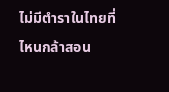ไม่มีตำราในไทยที่ไหนกล้าสอน